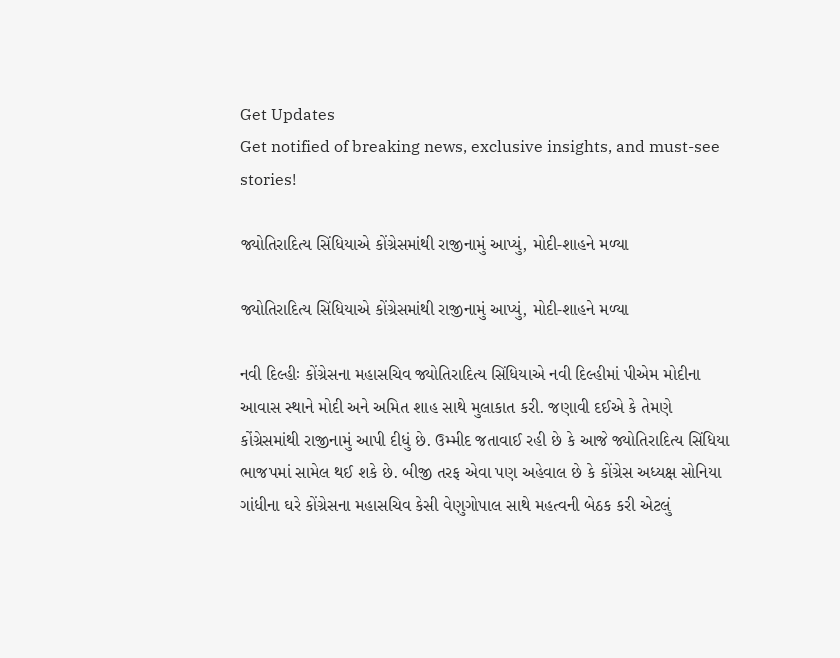Get Updates
Get notified of breaking news, exclusive insights, and must-see stories!

જ્યોતિરાદિત્ય સિંધિયાએ કોંગ્રેસમાંથી રાજીનામું આપ્યું, મોદી-શાહને મળ્યા

જ્યોતિરાદિત્ય સિંધિયાએ કોંગ્રેસમાંથી રાજીનામું આપ્યું, મોદી-શાહને મળ્યા

નવી દિલ્હીઃ કોંગ્રેસના મહાસચિવ જ્યોતિરાદિત્ય સિંધિયાએ નવી દિલ્હીમાં પીએમ મોદીના આવાસ સ્થાને મોદી અને અમિત શાહ સાથે મુલાકાત કરી. જણાવી દઈએ કે તેમણે કોંગ્રેસમાંથી રાજીનામું આપી દીધું છે. ઉમ્મીદ જતાવાઈ રહી છે કે આજે જ્યોતિરાદિત્ય સિંધિયા ભાજપમાં સામેલ થઈ શકે છે. બીજી તરફ એવા પણ અહેવાલ છે કે કોંગ્રેસ અધ્યક્ષ સોનિયા ગાંધીના ઘરે કોંગ્રેસના મહાસચિવ કેસી વેણુગોપાલ સાથે મહત્વની બેઠક કરી એટલું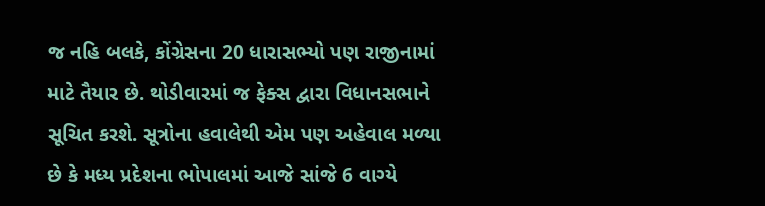જ નહિ બલકે, કોંગ્રેસના 20 ધારાસભ્યો પણ રાજીનામાં માટે તૈયાર છે. થોડીવારમાં જ ફેક્સ દ્વારા વિધાનસભાને સૂચિત કરશે. સૂત્રોના હવાલેથી એમ પણ અહેવાલ મળ્યા છે કે મધ્ય પ્રદેશના ભોપાલમાં આજે સાંજે 6 વાગ્યે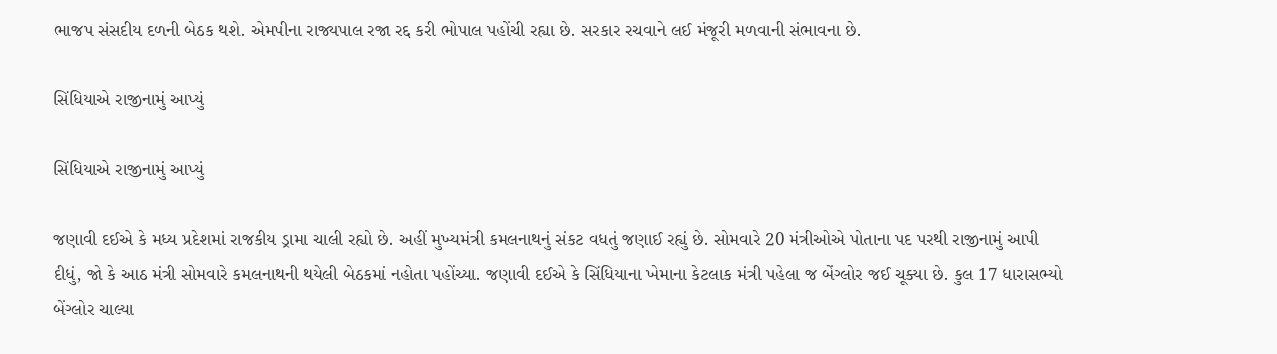ભાજપ સંસદીય દળની બેઠક થશે. એમપીના રાજ્યપાલ રજા રદ્દ કરી ભોપાલ પહોંચી રહ્યા છે. સરકાર રચવાને લઈ મંજૂરી મળવાની સંભાવના છે.

સિંધિયાએ રાજીનામું આપ્યું

સિંધિયાએ રાજીનામું આપ્યું

જણાવી દઈએ કે મધ્ય પ્રદેશમાં રાજકીય ડ્રામા ચાલી રહ્યો છે. અહીં મુખ્યમંત્રી કમલનાથનું સંકટ વધતું જણાઈ રહ્યું છે. સોમવારે 20 મંત્રીઓએ પોતાના પદ પરથી રાજીનામું આપી દીધું, જો કે આઠ મંત્રી સોમવારે કમલનાથની થયેલી બેઠકમાં નહોતા પહોંચ્યા. જણાવી દઈએ કે સિંધિયાના ખેમાના કેટલાક મંત્રી પહેલા જ બેંગ્લોર જઈ ચૂક્યા છે. કુલ 17 ધારાસભ્યો બેંગ્લોર ચાલ્યા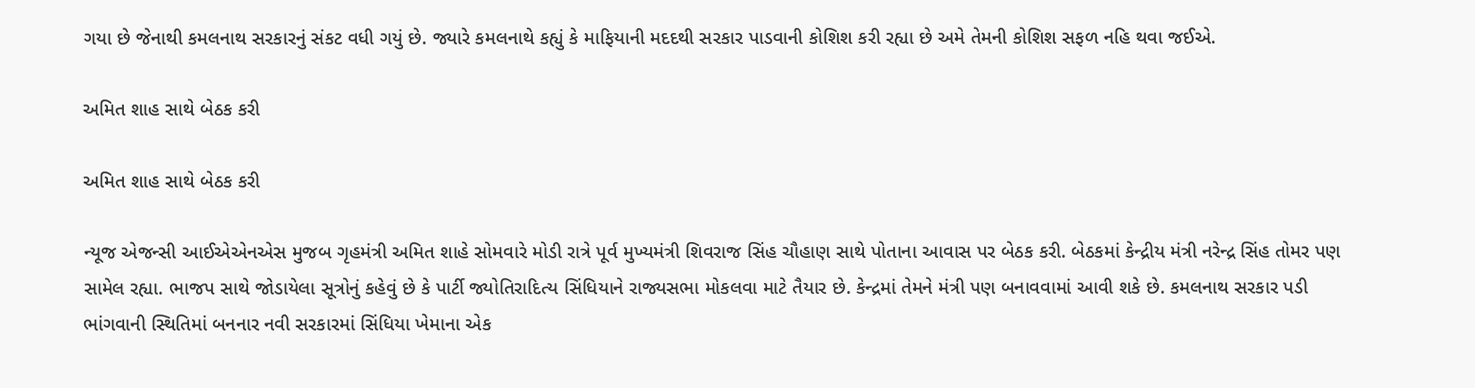ગયા છે જેનાથી કમલનાથ સરકારનું સંકટ વધી ગયું છે. જ્યારે કમલનાથે કહ્યું કે માફિયાની મદદથી સરકાર પાડવાની કોશિશ કરી રહ્યા છે અમે તેમની કોશિશ સફળ નહિ થવા જઈએ.

અમિત શાહ સાથે બેઠક કરી

અમિત શાહ સાથે બેઠક કરી

ન્યૂજ એજન્સી આઈએએનએસ મુજબ ગૃહમંત્રી અમિત શાહે સોમવારે મોડી રાત્રે પૂર્વ મુખ્યમંત્રી શિવરાજ સિંહ ચૌહાણ સાથે પોતાના આવાસ પર બેઠક કરી. બેઠકમાં કેન્દ્રીય મંત્રી નરેન્દ્ર સિંહ તોમર પણ સામેલ રહ્યા. ભાજપ સાથે જોડાયેલા સૂત્રોનું કહેવું છે કે પાર્ટી જ્યોતિરાદિત્ય સિંધિયાને રાજ્યસભા મોકલવા માટે તૈયાર છે. કેન્દ્રમાં તેમને મંત્રી પણ બનાવવામાં આવી શકે છે. કમલનાથ સરકાર પડી ભાંગવાની સ્થિતિમાં બનનાર નવી સરકારમાં સિંધિયા ખેમાના એક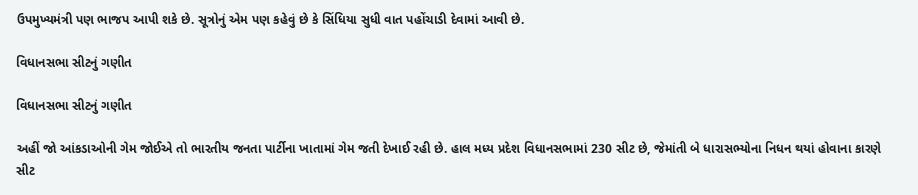ઉપમુખ્યમંત્રી પણ ભાજપ આપી શકે છે. સૂત્રોનું એમ પણ કહેવું છે કે સિંધિયા સુધી વાત પહોંચાડી દેવામાં આવી છે.

વિધાનસભા સીટનું ગણીત

વિધાનસભા સીટનું ગણીત

અહીં જો આંકડાઓની ગેમ જોઈએ તો ભારતીય જનતા પાર્ટીના ખાતામાં ગેમ જતી દેખાઈ રહી છે. હાલ મધ્ય પ્રદેશ વિધાનસભામાં 230 સીટ છે, જેમાંતી બે ધારાસભ્યોના નિધન થયાં હોવાના કારણે સીટ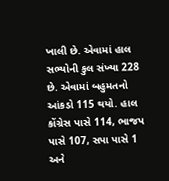ખાલી છે. એવામાં હાલ સભ્યોની કુલ સંખ્યા 228 છે. એવામાં બહુમતનો આંકડો 115 થયો. હાલ કોંગ્રેસ પાસે 114, ભાજપ પાસે 107, સપા પાસે 1 અને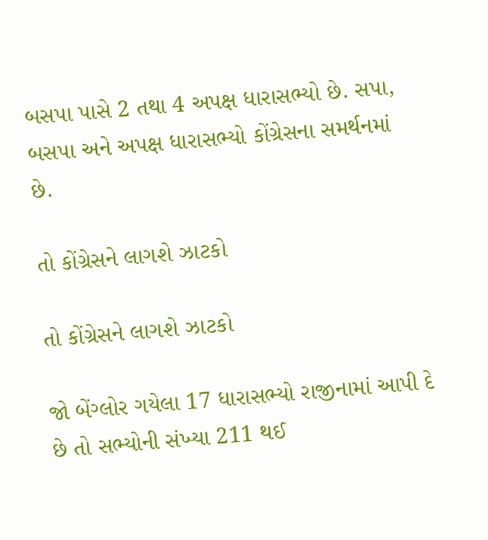બસપા પાસે 2 તથા 4 અપક્ષ ધારાસભ્યો છે. સપા, બસપા અને અપક્ષ ધારાસભ્યો કોંગ્રેસના સમર્થનમાં છે.

તો કોંગ્રેસને લાગશે ઝાટકો

તો કોંગ્રેસને લાગશે ઝાટકો

જો બેંગ્લોર ગયેલા 17 ધારાસભ્યો રાજીનામાં આપી દે છે તો સભ્યોની સંખ્યા 211 થઈ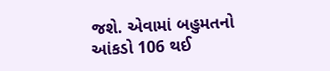જશે. એવામાં બહુમતનો આંકડો 106 થઈ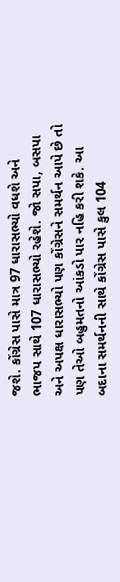જશે. કોંગ્રેસ પાસે માત્ર 97 ધારાસભ્યો વધશે અને ભાજપ સાથે 107 ધારાસભ્યો રહેશે. જો સપા, બસપા અને અપક્ષ ધારાસભ્યો પણ કોંગ્રેસને સમર્થન આપે છે તો પણ તેઓ બહુમતનો આંકડો પાર નહિ કરી શકે. આ બદાના સમર્થનની સાથે કોંગ્રેસ પાસે કુલ 104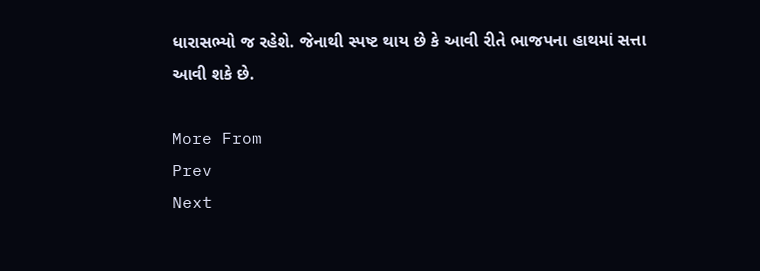ધારાસભ્યો જ રહેશે. જેનાથી સ્પષ્ટ થાય છે કે આવી રીતે ભાજપના હાથમાં સત્તા આવી શકે છે.

More From
Prev
Next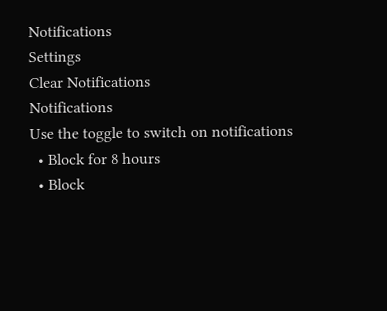Notifications
Settings
Clear Notifications
Notifications
Use the toggle to switch on notifications
  • Block for 8 hours
  • Block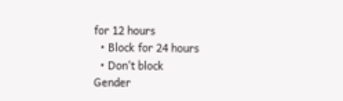for 12 hours
  • Block for 24 hours
  • Don't block
Gender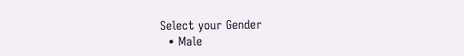Select your Gender
  • Male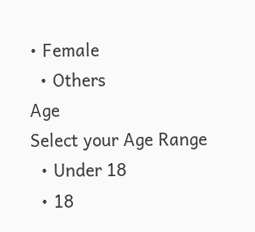• Female
  • Others
Age
Select your Age Range
  • Under 18
  • 18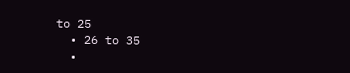to 25
  • 26 to 35
  •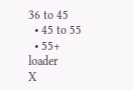36 to 45
  • 45 to 55
  • 55+
loader
X